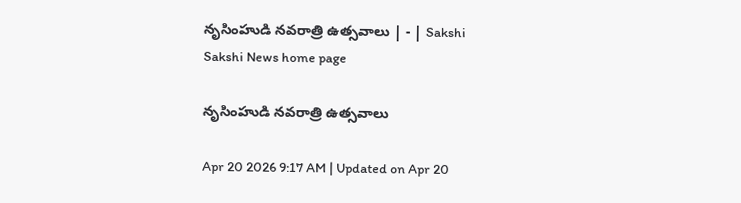నృసింహుడి నవరాత్రి ఉత్సవాలు | - | Sakshi
Sakshi News home page

నృసింహుడి నవరాత్రి ఉత్సవాలు

Apr 20 2026 9:17 AM | Updated on Apr 20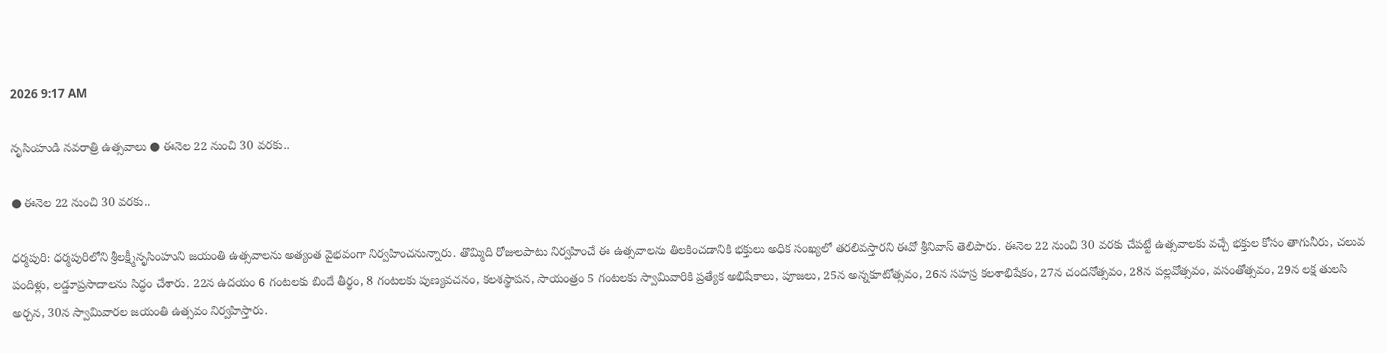2026 9:17 AM

నృసింహుడి నవరాత్రి ఉత్సవాలు ● ఈనెల 22 నుంచి 30 వరకు..

● ఈనెల 22 నుంచి 30 వరకు..

ధర్మపురి: ధర్మపురిలోని శ్రీలక్ష్మీనృసింహుని జయంతి ఉత్సవాలను అత్యంత వైభవంగా నిర్వహించనున్నారు. తొమ్మిది రోజులపాటు నిర్వహించే ఈ ఉత్సవాలను తిలకించడానికి భక్తులు అధిక సంఖ్యలో తరలివస్తారని ఈవో శ్రీనివాస్‌ తెలిపారు. ఈనెల 22 నుంచి 30 వరకు చేపట్టే ఉత్సవాలకు వచ్చే భక్తుల కోసం తాగునీరు, చలువ పందిళ్లు, లడ్డూప్రసాదాలను సిద్ధం చేశారు. 22న ఉదయం 6 గంటలకు బిందే తీర్థం, 8 గంటలకు పుణ్యవచనం, కలశస్థాపన, సాయంత్రం 5 గంటలకు స్వామివారికి ప్రత్యేక అభిషేకాలు, పూజలు, 25న అన్నకూటోత్సవం, 26న సహస్ర కలశాభిషేకం, 27న చందనోత్సవం, 28న పల్లవోత్సవం, వసంతోత్సవం, 29న లక్ష తులసి అర్చన, 30న స్వామివారల జయంతి ఉత్సవం నిర్వహిస్తారు.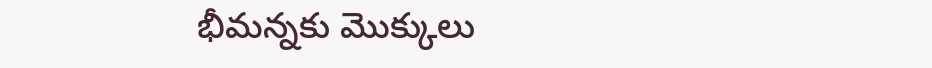భీమన్నకు మొక్కులు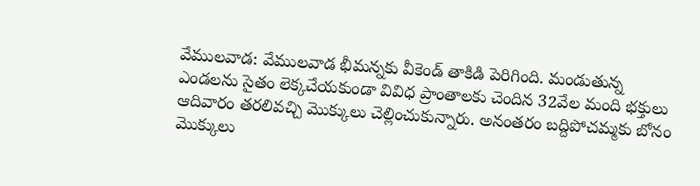వేములవాడ: వేములవాడ భీమన్నకు వీకెండ్‌ తాకిడి పెరిగింది. మండుతున్న ఎండలను సైతం లెక్కచేయకుండా వివిధ ప్రాంతాలకు చెందిన 32వేల మంది భక్తులు ఆదివారం తరలివచ్చి మొక్కులు చెల్లించుకున్నారు. అనంతరం బద్దిపోచమ్మకు బోనం మొక్కులు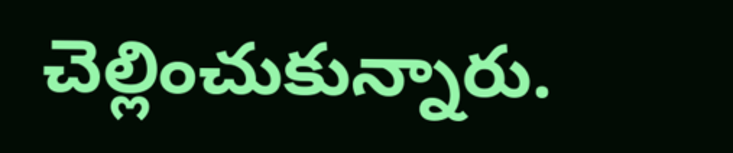చెల్లించుకున్నారు.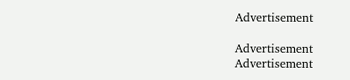Advertisement

Advertisement
Advertisement